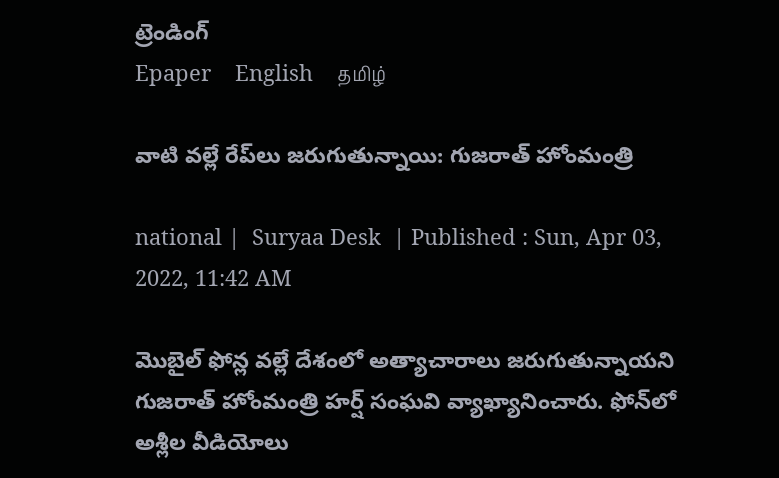ట్రెండింగ్
Epaper    English    தமிழ்

వాటి వల్లే రేప్‌లు జరుగుతున్నాయి: గుజరాత్ హోంమంత్రి

national |  Suryaa Desk  | Published : Sun, Apr 03, 2022, 11:42 AM

మొబైల్ ఫోన్ల వల్లే దేశంలో అత్యాచారాలు జరుగుతున్నాయని గుజరాత్ హోంమంత్రి హర్ష్ సంఘవి వ్యాఖ్యానించారు. ఫోన్‌లో అశ్లీల వీడియోలు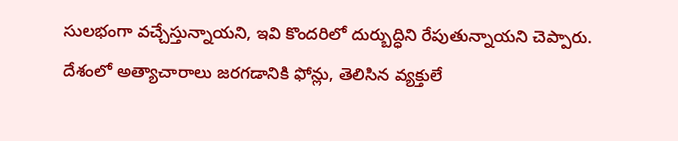సులభంగా వచ్చేస్తున్నాయని, ఇవి కొందరిలో దుర్బుద్ధిని రేపుతున్నాయని చెప్పారు. దేశంలో అత్యాచారాలు జరగడానికి ఫోన్లు, తెలిసిన వ్యక్తులే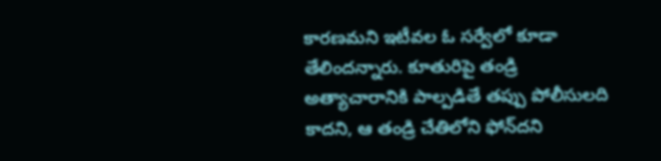కారణమని ఇటీవల ఓ సర్వేలో కూడా తేలిందన్నారు. కూతురిపై తండ్రి అత్యాచారానికి పాల్పడితే తప్పు పోలీసులది కాదని, ఆ తండ్రి చేతిలోని ఫోన్‌దని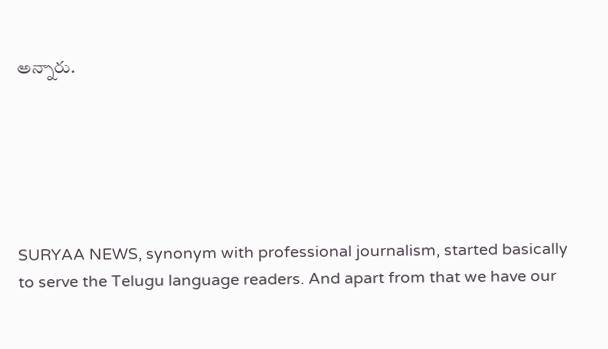అన్నారు.






SURYAA NEWS, synonym with professional journalism, started basically to serve the Telugu language readers. And apart from that we have our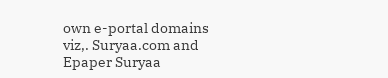own e-portal domains viz,. Suryaa.com and Epaper Suryaa